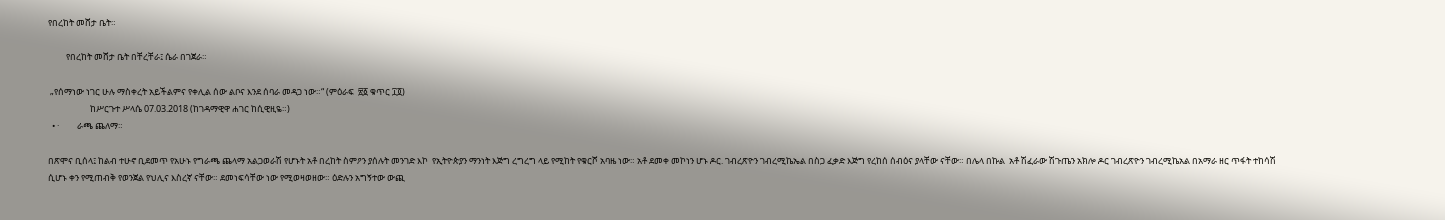የበረከት መሸታ ቤት።

         የበረከት መሸታ ቤት በቸረቸራ፤ ሴራ በገጀራ።

 „የሰማነው ነገር ሁሉ ማስቀረት አይችልምና የቀሊል ሰው ልቦና እንደ ሰባራ መዳጋ ነው።“ (ምዕራፍ  ፳፩ ቁጥር ፲፬)
                     ከሥርጉተ ሥላሴ 07.03.2018 (ከገዳማዊዋ ሐገር ከሲዊዚዬ።)
  • ·         ራጫ ጨለማ።

በጽሞና ቢሰላ፤ ከልብ ተሁኖ ቢደመጥ የአሁኑ የግራጫ ጨላማ አልጋወራሽ የሆኑት አቶ በረከት ስምዖን ያሰሉት መንገድ እኮ  የኢትዮጵያን ማንነት እጅግ ረግረግ ላይ የሚከት የቁርሾ አባዜ ነው። አቶ ደመቀ መኮነን ሆኑ ዶር. ገብረጽዮን ገብረሚኬኤል በስጋ ፈቃድ እጅግ የረከሰ ሰብዕና ያላቸው ናቸው። በሌላ በኩል  አቶ ሽፈራው ሽጉጤን አክሎ ዶር ገብረጽዮን ገብረሚኬአል በአማራ ዘር ጥፋት ተከሳሽ ሲሆኑ ቀን የሚጠብቅ የወንጀል የህሊና እስረኛ ናቸው። ደመነፍሳቸው ነው የሚወዛወዘው። ዕድሉን አግኝተው ውጪ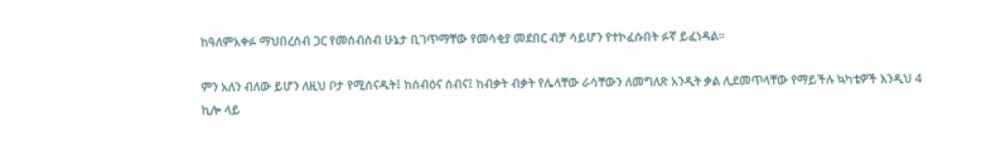ከዓለምአቀፉ ማህበረሰብ ጋር የመሰብሰብ ሁኔታ ቢገጥማቸው የመሳቂያ መደበር ብቻ ሳይሆን የተኮፈሱበት ፉኛ ይፈነዳል።

ምን አለን ብለው ይሆን ለዚህ ቦታ የሚሰናዱት፤ ከሰብዕና ሰብና፤ ከብቃት ብቃት የሌላቸው ራሳቸውን ለመግለጽ አንዲት ቃል ሊደመጥላቸው የማይችሉ ኳካቴዎች እንዲህ 4 ኪሎ ላይ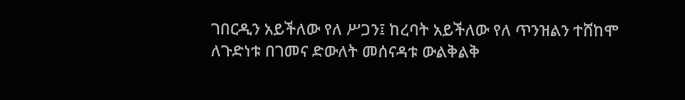ገበርዲን አይችለው የለ ሥጋን፤ ከረባት አይችለው የለ ጥንዝልን ተሸከሞ ለጉድነቱ በገመና ድውለት መሰናዳቱ ውልቅልቅ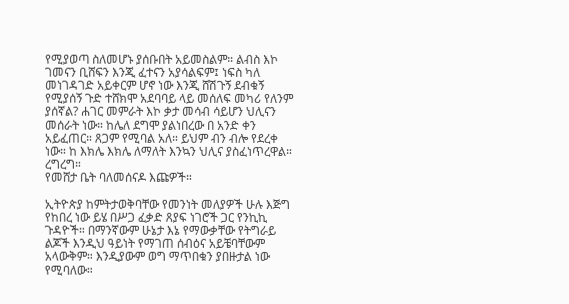የሚያወጣ ስለመሆኑ ያሰቡበት አይመስልም። ልብስ እኮ ገመናን ቢሸፍን እንጂ ፈተናን አያሳልፍም፤ ነፍስ ካለ መነገዳገድ አይቀርም ሆኖ ነው እንጂ ሸሽጉኝ ደብቁኝ የሚያሰኝ ጉድ ተሸክሞ አደባባይ ላይ መሰለፍ መካሪ የለንም ያሰኛል? ሐገር መምራት እኮ ቃታ መሳብ ሳይሆን ህሊናን መሰራት ነው። ከሌለ ደግሞ ያልነበረው በ አንድ ቀን አይፈጠር። ጸጋም የሚባል አለ። ይህም ብን ብሎ የደረቀ ነው። ከ እክሌ እክሌ ለማለት እንኳን ህሊና ያስፈነጥረዋል። ረግረግ።
የመሸታ ቤት ባለመሰናዶ እጩዎች።

ኢትዮጵያ ከምትታወቅባቸው የመንነት መለያዎች ሁሉ እጅግ የከበረ ነው ይሄ በሥጋ ፈቃድ ጸያፍ ነገሮች ጋር የንኪኪ ጉዳዮች። በማንኛውም ሁኔታ እኔ የማውቃቸው የትግራይ ልጆች እንዲህ ዓይነት የማገጠ ሰብዕና አይቼባቸውም አላውቅም። እንዲያውም ወግ ማጥበቁን ያበዙታል ነው የሚባለው።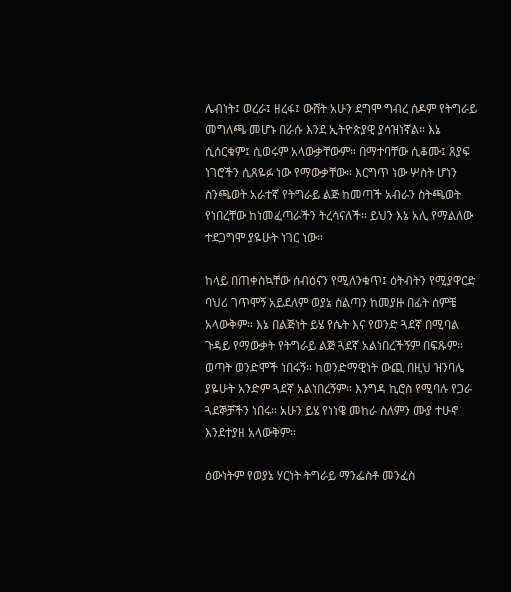ሌብነት፤ ወረራ፤ ዘረፋ፤ ውሸት አሁን ደግሞ ግብረ ሰዶም የትግራይ መግለጫ መሆኑ በራሱ እንደ ኢትዮጵያዊ ያሳዝነኛል። እኔ ሲሰርቁም፤ ሲወሩም አላውቃቸውም። በማተባቸው ሲቆሙ፤ ጸያፍ ነገሮችን ሲጸዬፉ ነው የማውቃቸው። እርግጥ ነው ሦስት ሆነን ስንጫወት አራተኛ የትግራይ ልጅ ከመጣች አብራን ስትጫወት የነበረቸው ከነመፈጣራችን ትረሳናለች። ይህን እኔ አሊ የማልለው ተደጋግሞ ያዬሁት ነገር ነው።

ከላይ በጠቀስኳቸው ሰብዕናን የሚለንቁጥ፤ ዕትብትን የሚያዋርድ ባህሪ ገጥሞኝ አይደለም ወያኔ ስልጣን ከመያዙ በፊት ሰምቼ አላውቅም። እኔ በልጅነት ይሄ የሴት እና የወንድ ጓደኛ በሚባል ጉዳይ የማውቃት የትግራይ ልጅ ጓደኛ አልነበረችኝም በፍጹም። ወጣት ወንድሞች ነበሩኝ። ከወንድማዊነት ውጪ በዚህ ዝንባሌ ያዬሁት አንድም ጓደኛ አልነበረኝም። እንግዳ ኪሮስ የሚባሉ የጋራ ጓደኞቻችን ነበሩ። አሁን ይሄ የነነዌ መከራ ስለምን ሙያ ተሁኖ እንደተያዘ አላውቅም።

ዕውነትም የወያኔ ሃርነት ትግራይ ማንፌስቶ መንፈስ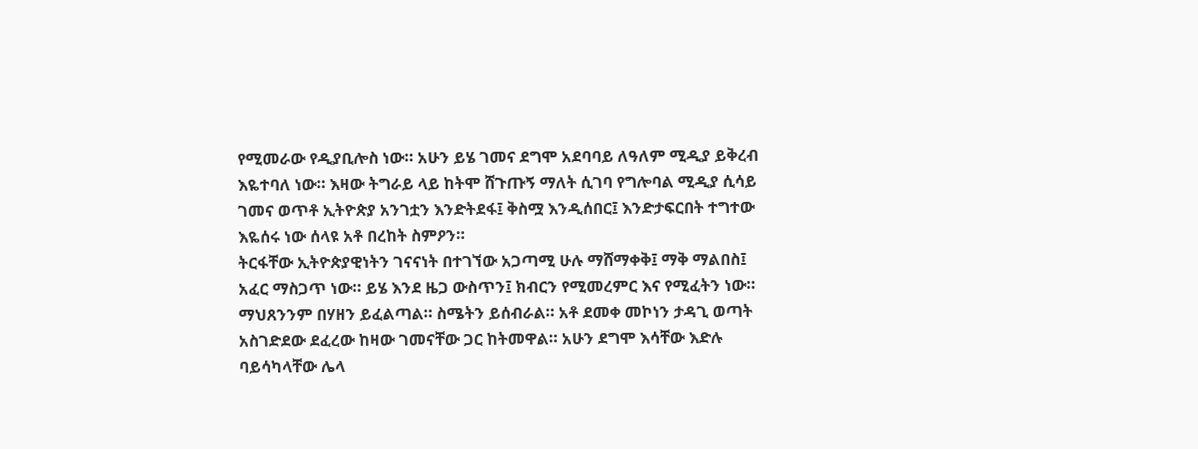የሚመራው የዲያቢሎስ ነው። አሁን ይሄ ገመና ደግሞ አደባባይ ለዓለም ሚዲያ ይቅረብ እዬተባለ ነው። እዛው ትግራይ ላይ ከትሞ ሸጉጡኝ ማለት ሲገባ የግሎባል ሚዲያ ሲሳይ ገመና ወጥቶ ኢትዮጵያ አንገቷን እንድትደፋ፤ ቅስሟ እንዲሰበር፤ እንድታፍርበት ተግተው እዬሰሩ ነው ሰላዩ አቶ በረከት ስምዖን።
ትርፋቸው ኢትዮጵያዊነትን ገናናነት በተገኘው አጋጣሚ ሁሉ ማሸማቀቅ፤ ማቅ ማልበስ፤ አፈር ማስጋጥ ነው። ይሄ እንደ ዜጋ ውስጥን፤ ክብርን የሚመረምር እና የሚፈትን ነው። ማህጸንንም በሃዘን ይፈልጣል። ስሜትን ይሰብራል። አቶ ደመቀ መኮነን ታዳጊ ወጣት አስገድደው ደፈረው ከዛው ገመናቸው ጋር ከትመዋል። አሁን ደግሞ እሳቸው እድሉ ባይሳካላቸው ሌላ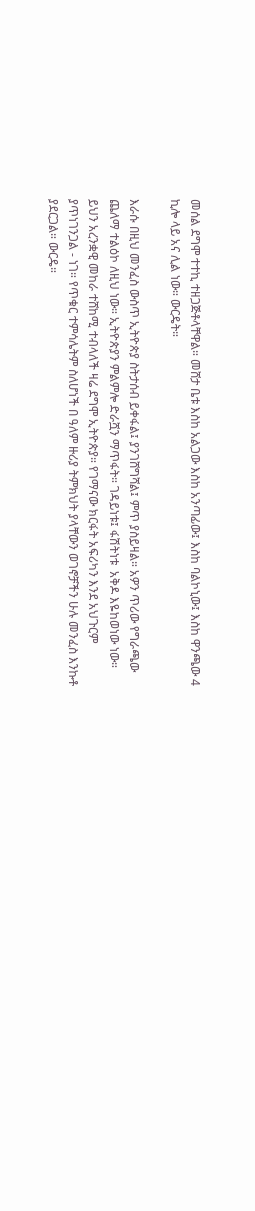መሰል ደግሞ ተተኪ ተዘጋጅቶላቸዋል። መሸታ ቤቱ እስከ አልጋው እስከ አንጣፊው፤ እስከ ባልኮኒው፤ እስከ ዋንጫው 4 ኪሎ ላይ አና ሊል ነው። ውርዴት።

እራሱ በዚህ መንፈስ ውስጥ ኢትዮጵያ ስትታሰብ ይቀፋል፤ ያንገሸግሻል፤ ምጥ ያስይዛል። አዎን ጥሪው የግራጫው ጨለማ ተልዕኮ ለዚህ ነው። ኢትዮጵያን ምልምሎ ድራሿን ማጥፋት። ገዳይነቱ፤ ፋሽትነቱ  አቅዶ እዬከወነው ነው። ይህን አረንቋዊ መከራ ተሸከሚ ተብላለች ዛሬ ደግሞ ኢትዮጵያ። የገማናው ክርፋት አፍሪካን እንደ አህጉርም ያጥነገንጋል - ነገ። የጥቁር ተምሳሌትም ስለሆነች በ ዓለም ዙሪያ ትምክህት ያላቸውን ወገኖቻችን ሁሉ መንፈስ እንኩቶ ያደርጋል። ውርዴ።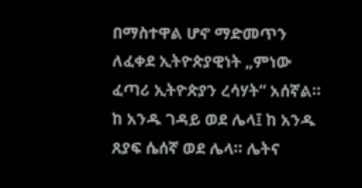በማስተዋል ሆኖ ማድመጥን ለፈቀደ ኢትዮጵያዊነት „ምነው ፈጣሪ ኢትዮጵያን ረሳሃት“ አሰኛል። ከ አንዱ ገዳይ ወደ ሌላ፤ ከ አንዱ ጸያፍ ሴሰኛ ወደ ሌላ። ሌትና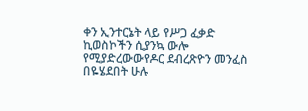ቀን ኢንተርኔት ላይ የሥጋ ፈቃድ ኪወስኮችን ሲያንኳ ውሎ የሚያድረውውየዶር ደብረጽዮን መንፈስ በዬሄደበት ሁሉ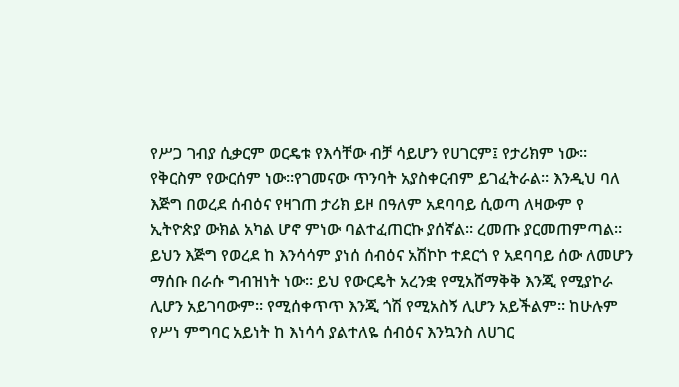የሥጋ ገብያ ሲቃርም ወርዴቱ የእሳቸው ብቻ ሳይሆን የሀገርም፤ የታሪክም ነው። የቅርስም የውርሰም ነው።የገመናው ጥንባት አያስቀርብም ይገፈትራል። እንዲህ ባለ እጅግ በወረደ ሰብዕና የዛገጠ ታሪክ ይዞ በዓለም አደባባይ ሲወጣ ለዛውም የ ኢትዮጵያ ውክል አካል ሆኖ ምነው ባልተፈጠርኩ ያሰኛል። ረመጡ ያርመጠምጣል።
ይህን እጅግ የወረደ ከ እንሳሳም ያነሰ ሰብዕና አሽኮኮ ተደርጎ የ አደባባይ ሰው ለመሆን ማሰቡ በራሱ ግብዝነት ነው። ይህ የውርዴት አረንቋ የሚአሸማቅቅ እንጂ የሚያኮራ ሊሆን አይገባውም። የሚሰቀጥጥ እንጂ ጎሽ የሚአስኝ ሊሆን አይችልም። ከሁሉም የሥነ ምግባር አይነት ከ እነሳሳ ያልተለዬ ሰብዕና እንኳንስ ለሀገር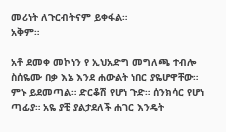መሪነት ለጉርብትናም ይቀፋል።
አቅም።

አቶ ደመቀ መኮነን የ ኢህአድግ መግለጫ ተብሎ ስሰዬሙ በቃ እኔ እንደ ሐውልት ነበር ያዬሆዋቸው። ምኑ ይደመጣል። ድርቆሽ የሆነ ጉድ። ሰንክሳር የሆነ ጣፊያ። አዬ ያቺ ያልታደለች ሐገር እንዴት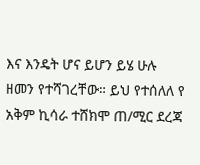እና እንዴት ሆና ይሆን ይሄ ሁሉ ዘመን የተሻገረቸው። ይህ የተሰለለ የ አቅም ኪሳራ ተሸክሞ ጠ/ሚር ደረጃ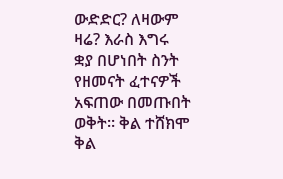ውድድር? ለዛውም ዛሬ? እራስ እግሩ ቋያ በሆነበት ስንት የዘመናት ፈተናዎች አፍጠው በመጡበት ወቅት። ቅል ተሸክሞ ቅል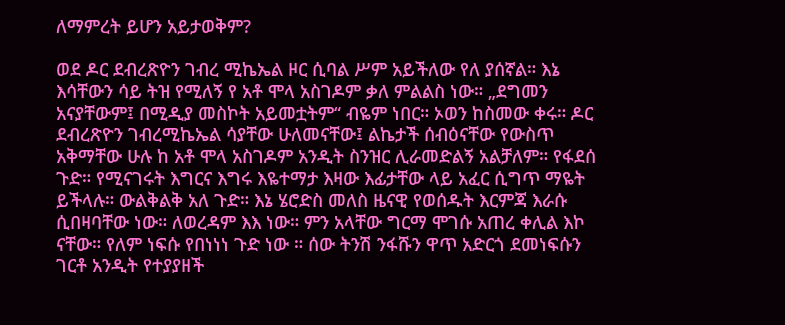ለማምረት ይሆን አይታወቅም?

ወደ ዶር ደብረጽዮን ገብረ ሚኬኤል ዞር ሲባል ሥም አይችለው የለ ያሰኛል። እኔ እሳቸውን ሳይ ትዝ የሚለኝ የ አቶ ሞላ አስገዶም ቃለ ምልልስ ነው። „ደግመን አናያቸውም፤ በሚዲያ መስኮት አይመቷትም“ ብዬም ነበር። ኦወን ከስመው ቀሩ። ዶር ደብረጽዮን ገብረሚኬኤል ሳያቸው ሁለመናቸው፤ ልኬታች ሰብዕናቸው የውስጥ አቅማቸው ሁሉ ከ አቶ ሞላ አስገዶም አንዲት ስንዝር ሊራመድልኝ አልቻለም። የፋደሰ ጉድ። የሚናገሩት እግርና እግሩ እዬተማታ እዛው እፊታቸው ላይ አፈር ሲግጥ ማዬት ይችላሉ። ውልቅልቅ አለ ጉድ። እኔ ሄሮድስ መለስ ዜናዊ የወሰዱት እርምጃ እራሱ ሲበዛባቸው ነው። ለወረዳም እእ ነው። ምን አላቸው ግርማ ሞገሱ አጠረ ቀሊል እኮ ናቸው። የለም ነፍሱ የበነነነ ጉድ ነው ። ሰው ትንሽ ንፋሹን ዋጥ አድርጎ ደመነፍሱን ገርቶ አንዲት የተያያዘች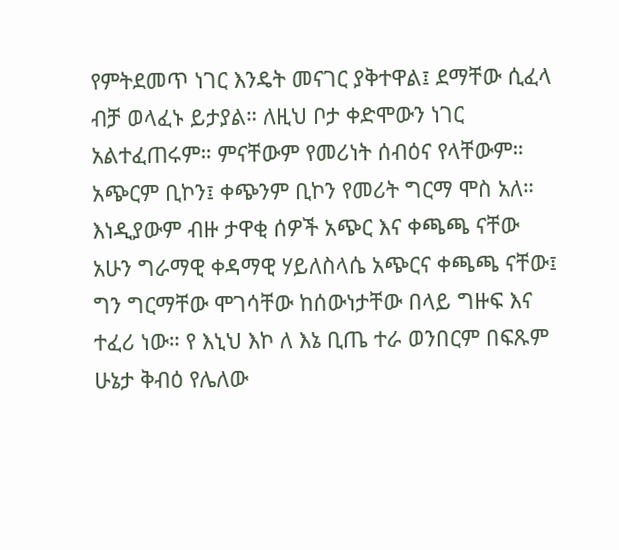የምትደመጥ ነገር እንዴት መናገር ያቅተዋል፤ ደማቸው ሲፈላ ብቻ ወላፈኑ ይታያል። ለዚህ ቦታ ቀድሞውን ነገር አልተፈጠሩም። ምናቸውም የመሪነት ሰብዕና የላቸውም። አጭርም ቢኮን፤ ቀጭንም ቢኮን የመሪት ግርማ ሞስ አለ። እነዲያውም ብዙ ታዋቂ ሰዎች አጭር እና ቀጫጫ ናቸው አሁን ግራማዊ ቀዳማዊ ሃይለስላሴ አጭርና ቀጫጫ ናቸው፤ ግን ግርማቸው ሞገሳቸው ከሰውነታቸው በላይ ግዙፍ እና ተፈሪ ነው። የ እኒህ እኮ ለ እኔ ቢጤ ተራ ወንበርም በፍጹም ሁኔታ ቅብዕ የሌለው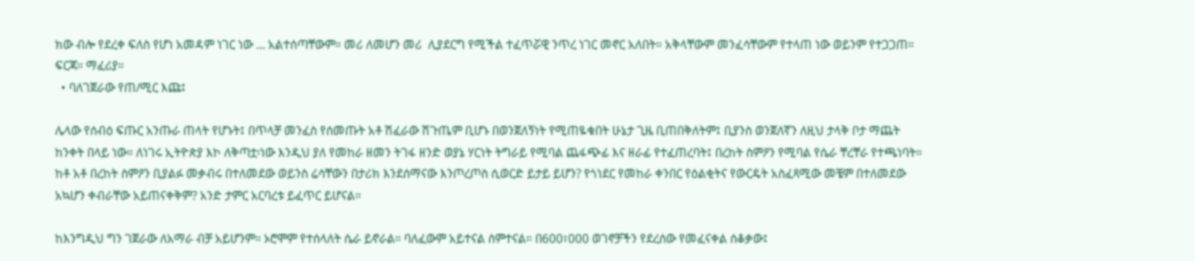ክው ብሎ የደረቀ ፍለስ የሆነ አመዳም ነገር ነው … አልተሰጣቸውም። መሪ ለመሆን መሪ  ሊያደርግ የሚችል ተፈጥሯዊ ንጥረ ነገር መኖር አለበት። አቅላቸውም መንፈሳቸውም የተላጠ ነው ወይንም የተጋጋጠ። ፍርጃ። ማፈሪያ።
  • ባለገጀራው የጠ/ሚር እጩ፤

ሌላው የሰብዕ ፍጡር አንጡራ ጠላት የሆኑት፤ በጥላቻ መንፈስ የሰመጡት አቶ ሽፈራው ሽጉጤም ቢሆኑ በወንጀለኝነት የሚጠዬቁበት ሁኔታ ጊዜ ቢጠበቅለትም፤ ቢያንስ ወንጀለኛን ለዚህ ታላቅ ቦታ ማጨት ከንቀት በላይ ነው። ለነገሩ ኢትዮጵያ እኮ ለቅጣቷ፡ነው እንዲህ ያለ የመከራ ዘመን ትገፋ ዘንድ ወያኔ ሃርነት ትግራይ የሚባል ጨፋጭፊ እና ዘራፊ የተፈጠረባት፤ በረከት ስምዖን የሚባል የሴራ ቸረቸራ የተጫነባት። ከቶ አቶ በረከት ስምዖን ቢያልፉ መቃብሩ በተለመደው ወይንስ ሬሳቸውን በታሪክ እንደሰማናው እንጦረጦስ ሲወርድ ይታይ ይሆን? የጎነደር የመከራ ቀንበር የዕልቂትና የውርዴት አስፈጻሚው መቼም በተለመደው አኳሆን ቀብራቸው አይጠናቀቅም? አንድ ታምር አርባረቱ ይፈጥር ይሆናል።

ከእንግዲህ ግን ገጀራው ለአማራ ብቻ አይሆንም። ኦሮሞም የተሰላለት ሴራ ይኖራል። ባለፈውም አይተናል ሰምተናል። በ600፣000 ወገኖቻችን የደረሰው የመፈናቀል ሰቆቃው፤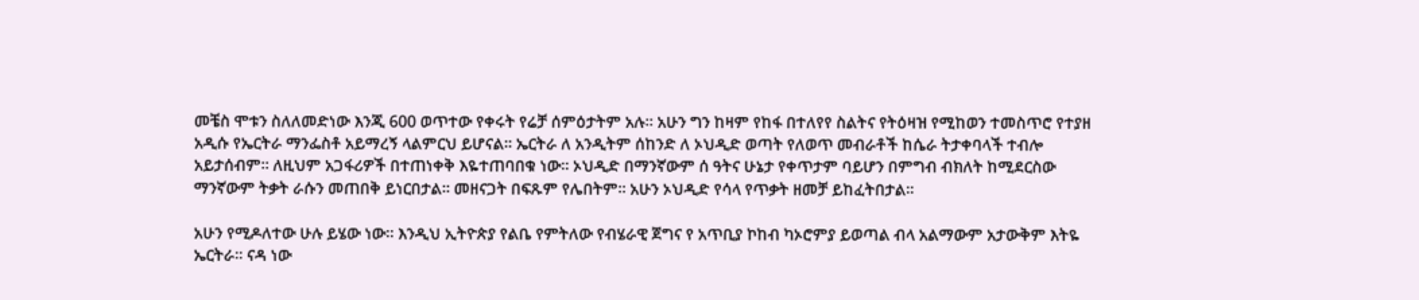መቼስ ሞቱን ስለለመድነው እንጂ 600 ወጥተው የቀሩት የሬቻ ሰምዕታትም አሉ። አሁን ግን ከዛም የከፋ በተለየየ ስልትና የትዕዛዝ የሚከወን ተመስጥሮ የተያዘ አዲሱ የኤርትራ ማንፌስቶ አይማረኝ ላልምርህ ይሆናል። ኤርትራ ለ አንዲትም ሰከንድ ለ ኦህዲድ ወጣት የለወጥ መብራቶች ከሴራ ትታቀባላች ተብሎ አይታሰብም። ለዚህም አጋፋሪዎች በተጠነቀቅ እዬተጠባበቁ ነው። ኦህዲድ በማንኛውም ሰ ዓትና ሁኔታ የቀጥታም ባይሆን በምግብ ብክለት ከሚደርስው ማንኛውም ትቃት ራሱን መጠበቅ ይነርበታል። መዘናጋት በፍጹም የሌበትም። አሁን ኦህዲድ የሳላ የጥቃት ዘመቻ ይከፈትበታል።

አሁን የሚዶለተው ሁሉ ይሄው ነው። እንዲህ ኢትዮጵያ የልቤ የምትለው የብሄራዊ ጀግና የ አጥቢያ ኮከብ ካኦሮምያ ይወጣል ብላ አልማውም አታውቅም እትዬ ኤርትራ። ናዳ ነው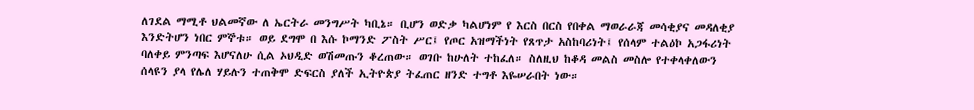ለገደል ማሚቶ ህልመኛው ለ ኤርትራ መንግሥት ካቢኔ። ቢሆን ወድቃ ካልሆነም የ እርስ በርስ የበቀል ማወራራጃ መሳቂያና መዳለቂያ እንድትሆን ነበር ምኞቱ። ወይ ደግሞ በ እሱ ኮማንድ ፖስት ሥር፤ የጦር አዝማችነት የጸጥታ አስከባሪነት፤ የሰላም ተልዕኮ አጋፋሪነት ባለቀይ ምንጣፍ እሆናለሁ ሲል ኦህዲድ ወሽመጡን ቆረጠው። ወገቡ ከሁለት ተከፈለ። ስለዚህ ከቆዳ መልስ መስሎ የተቀላቀለውን ሰላዩን ያላ የሌለ ሃይሉን ተጠቅሞ ድፍርስ ያለች ኢትዮጵያ ትፈጠር ዘንድ ተግቶ እዬሠራበት ነው።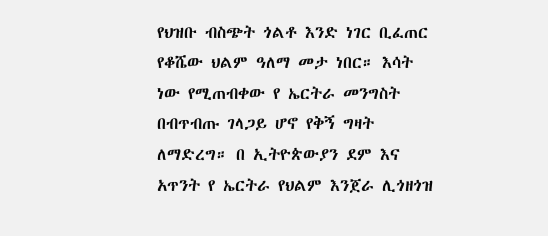የህዝቡ ብስጭት ጎልቶ እንድ ነገር ቢፈጠር የቆሼው ህልም ዓለማ መታ ነበር። እሳት ነው የሚጠብቀው የ ኤርትራ መንግስት በብጥብጡ ገላጋይ ሆኖ የቅኝ ግዛት ለማድረግ። በ ኢትዮጵውያን ደም እና አጥንት የ ኤርትራ የህልም እንጀራ ሊጎዘጎዝ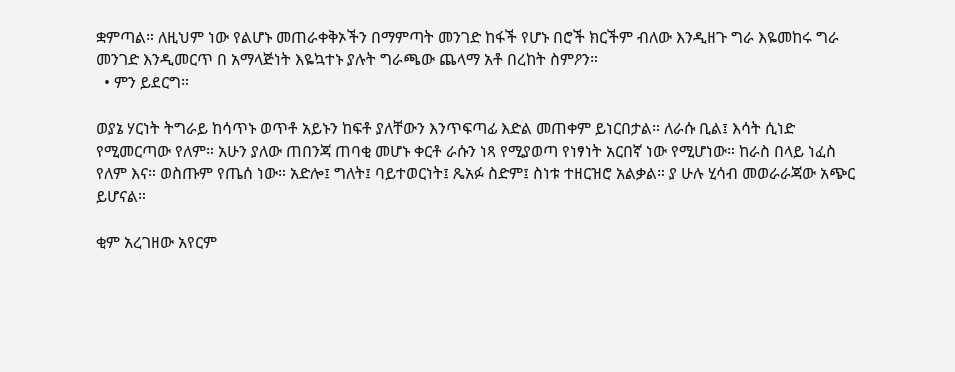ቋምጣል። ለዚህም ነው የልሆኑ መጠራቀቅኦችን በማምጣት መንገድ ከፋች የሆኑ በሮች ክርችም ብለው እንዲዘጉ ግራ እዬመከሩ ግራ መንገድ እንዲመርጥ በ አማላጅነት እዬኳተኑ ያሉት ግራጫው ጨላማ አቶ በረከት ስምዖን።
  • ምን ይደርግ።

ወያኔ ሃርነት ትግራይ ከሳጥኑ ወጥቶ አይኑን ከፍቶ ያለቸውን እንጥፍጣፊ እድል መጠቀም ይነርበታል። ለራሱ ቢል፤ እሳት ሲነድ የሚመርጣው የለም። አሁን ያለው ጠበንጃ ጠባቂ መሆኑ ቀርቶ ራሱን ነጻ የሚያወጣ የነፃነት አርበኛ ነው የሚሆነው። ከራስ በላይ ነፈስ የለም እና። ወስጡም የጤሰ ነው። አድሎ፤ ግለት፤ ባይተወርነት፤ ጼአፉ ስድም፤ ስነቱ ተዘርዝሮ አልቃል። ያ ሁሉ ሂሳብ መወራራጃው አጭር ይሆናል።

ቂም አረገዘው አየርም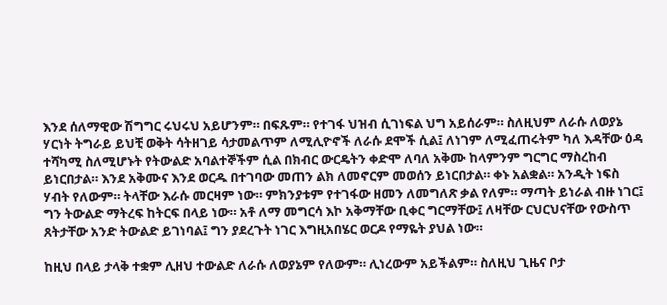እንደ ሰለማዊው ሽግግር ሩህሩህ አይሆንም። በፍጹም። የተገፋ ህዝብ ሲገነፍል ህግ አይሰራም። ስለዚህም ለራሱ ለወያኔ ሃርነት ትግራይ ይህቺ ወቅት ሳትዘገይ ሳታመልጥም ለሚሊዮኖች ለራሱ ደሞች ሲል፤ ለነገም ለሚፈጠሩትም ካለ እዳቸው ዕዳ ተሻካሚ ስለሚሆኑት የትውልድ አባልተኞችም ሲል በክብር ውርዴትን ቀድሞ ለባለ አቅሙ ከላምንም ግርግር ማስረከብ ይነርበታል። እንደ አቅሙና እንደ ወርዱ በተገባው መጠን ልክ ለመኖርም መወሰን ይነርበታል። ቀኑ አልቋል። አንዲት ነፍስ ሃብት የለውም። ትላቸው እራሱ መርዛም ነው። ምክንያቱም የተገፋው ዘመን ለመግለጽ ቃል የለም። ማጣት ይነራል ብዙ ነገር፤ ግን ትውልድ ማትረፍ ከትርፍ በላይ ነው። አቶ ለማ መግርሳ እኮ አቅማቸው ቢቀር ግርማቸው፤ ለዛቸው ርህርህናቸው የውስጥ ጸትታቸው አንድ ትውልድ ይገነባል፤ ግን ያደረጉት ነገር እግዚአበሄር ወርዶ የማዬት ያህል ነው።

ከዚህ በላይ ታላቅ ተቋም ሊዘህ ተውልድ ለራሱ ለወያኔም የለውም። ሊነረውም አይችልም። ስለዚህ ጊዜና ቦታ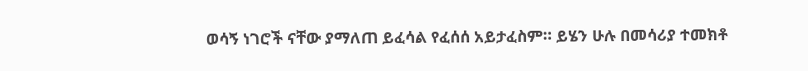ወሳኝ ነገሮች ናቸው ያማለጠ ይፈሳል የፈሰሰ አይታፈስም። ይሄን ሁሉ በመሳሪያ ተመክቶ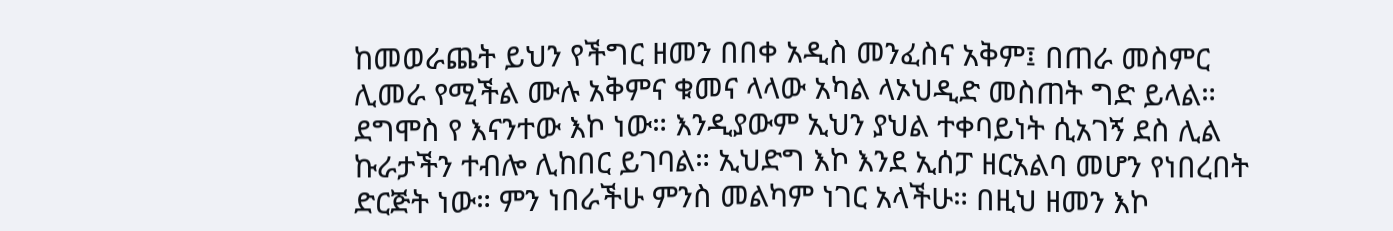ከመወራጨት ይህን የችግር ዘመን በበቀ አዲስ መንፈስና አቅም፤ በጠራ መስምር ሊመራ የሚችል ሙሉ አቅምና ቁመና ላላው አካል ላኦህዲድ መስጠት ግድ ይላል። ደግሞስ የ እናንተው እኮ ነው። እንዲያውም ኢህን ያህል ተቀባይነት ሲአገኝ ደስ ሊል ኩራታችን ተብሎ ሊከበር ይገባል። ኢህድግ እኮ እንደ ኢሰፓ ዘርአልባ መሆን የነበረበት ድርጅት ነው። ምን ነበራችሁ ምንስ መልካም ነገር አላችሁ። በዚህ ዘመን እኮ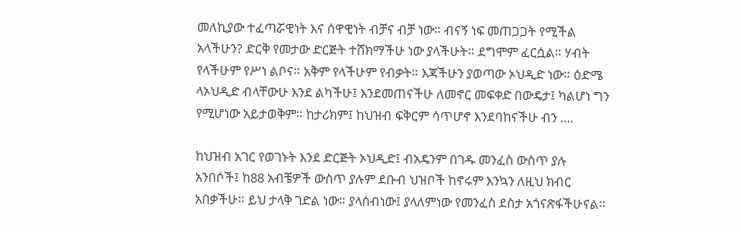መለኪያው ተፈጣሯዊነት እና ሰዋዊነት ብቻና ብቻ ነው። ብናኝ ነፍ መጠጋጋት የሚችል አላችሁን? ድርቅ የመታው ድርጅት ተሸክማችሁ ነው ያላችሁት። ደግሞም ፈርሷል። ሃብት የላችሁም የሥነ ልቦና። አቅም የላችሁም የብቃት። እጃችሁን ያወጣው ኦህዲድ ነው። ዕድሜ ላኦህዲድ ብላቸውሁ እንደ ልካችሁ፤ እንደመጠናችሁ ለመኖር መፍቀድ በውዴታ፤ ካልሆነ ግን የሚሆነው አይታወቅም። ከታሪክም፤ ከህዝብ ፍቅርም ሳጥሆኖ እንደባከናችሁ ብን ….

ከህዝብ አገር የወገኑት እንደ ድርጅት ኦህዲድ፤ ብአዴንም በገዱ መንፈስ ውስጥ ያሉ አንበሶች፤ ከ88 አብቼዎች ውስጥ ያሉም ደቡብ ህዝቦች ከኖሩም እንኳን ለዚህ ክብር አበቃችሁ። ይህ ታላቅ ገድል ነው። ያላሰብነው፤ ያላለምነው የመንፈስ ደስታ አጎናጽፋችሁናል።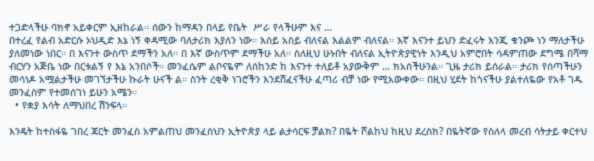ተጋድላችሁ ባክኖ አይቀርም ኢዘከራል። ሰውን ከማዳን በላይ የቤት  ሥራ የላችሁም እና …
በተረፈ የልብ አድርሱ ኦህዲድ እኔ ነኝ ቀዳሚው ባለታሪክ እያለን ነው። እሰይ አስይ ብለናል እልልም ብለናል። እኛ እናንተ ይህን ድፈሩት እንጂ ቁንጮ ነን ማለታችሁ ያለመነው ነበር። በ እናንተ ውስጥ ደማችን አለ። በ እኛ ውስጥም ደማችሁ አለ። ስለዚህ ሁኑበት ብለናል ኢትዮጵያዊነት እንዲህ አምሮበት ሳዳምጠው ደግሜ በሻማ ብርሃን አጅቤ ነው በርቱልኝ የ እኔ አንበሶች። መንፈሴም ልቦናዬም ለሰከንድ ከ እናንተ ተለይቶ አያውቅም … ክአሰችሁንል። ጊዜ ታሪክ ይሰራል። ታሪክ የሰጣችሁን መሳነዶ አሟልታችሁ መገኘታችሁ ኩራት ሁናች ል። ስንት ረቂቅ ነገሮችን እንደሸፈናችሁ ፈጣሪ ብቻ ነው የሚአውቀው። በዚህ ሂደት ከጎናችሁ ያልተለዬው የአቶ ገዱ መንፈስም የተመሰገነ ይሁን አሜን።
  • የቋያ እሳት ለማህበረ ሽንፍላ።

እንዴት ከተስፋዬ ገበረ ጃርት መንፈስ አምልጠህ መንፈስህን ኢትዮጵያ ላይ ልታሳርፍ ቻልክ? በዬት ሾልከህ ከዚህ ደረስክ? በዬትኛው የስለላ መረብ ሳትታይ ቀርተህ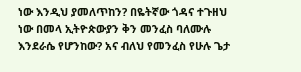ነው እንዲህ ያመለጥከን? በዬትኛው ጎዳና ተጉዘህ ነው በመላ ኢትዮጵውያን ቅን መንፈስ ባለሙሉ እንደራሴ የሆንከው? አና ብለህ የመንፈስ የሁሉ ጌታ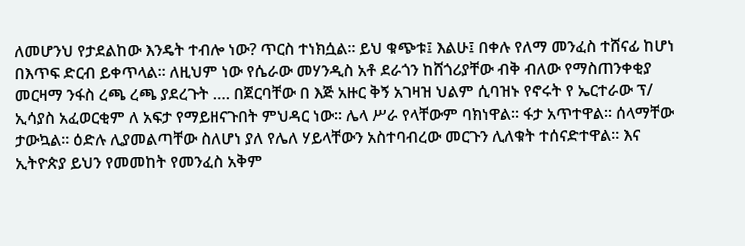ለመሆንህ የታደልከው እንዴት ተብሎ ነው? ጥርስ ተነክሷል። ይህ ቁጭቱ፤ እልሁ፤ በቀሉ የለማ መንፈስ ተሸናፊ ከሆነ በእጥፍ ድርብ ይቀጥላል። ለዚህም ነው የሴራው መሃንዲስ አቶ ደራጎን ከሸጎሪያቸው ብቅ ብለው የማስጠንቀቂያ መርዛማ ንፋስ ረጫ ረጫ ያደረጉት …. በጀርባቸው በ እጅ አዙር ቅኝ አገዛዝ ህልም ሲባዝኑ የኖሩት የ ኤርተራው ፕ/ ኢሳያስ አፈወርቂም ለ አፍታ የማይዘናጉበት ምህዳር ነው። ሌላ ሥራ የላቸውም ባክነዋል። ፋታ አጥተዋል። ሰላማቸው ታውኳል። ዕድሉ ሊያመልጣቸው ስለሆነ ያለ የሌለ ሃይላቸውን አስተባብረው መርጉን ሊለቁት ተሰናድተዋል። እና ኢትዮጵያ ይህን የመመከት የመንፈስ አቅም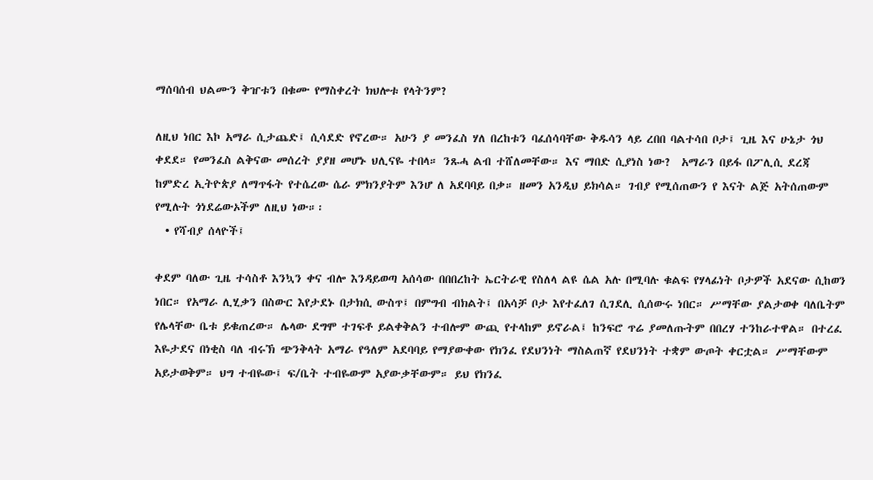ማሰባሰብ ህልሙን ቅዠቱን በቁሙ የማስቀረት ክህሎቱ የላትንም?

ለዚህ ነበር እኮ አማራ ሲታጨድ፤ ሲሳደድ የኖረው። አሁን ያ መንፈስ ሃለ በረከቱን ባፈሰሳባቸው ቅዱሳን ላይ ረበበ ባልተሳበ ቦታ፤ ጊዜ እና ሁኔታ ጎህ ቀደደ። የመንፈስ ልቅናው መሰረት ያያዘ መሆኑ ህሊናዬ ተበላ። ንጹሓ ልብ ተሸለመቸው። እና ማበድ ሲያነስ ነው?  አማራን በይፋ በፖሊሲ ደረጃ ከምድረ ኢትዮጵያ ለማጥፋት የተሴረው ሴራ ምክንያትም እንሆ ለ አደባባይ በቃ። ዘመን አንዲህ ይክሳል። ገብያ የሚሰጠውን የ እናት ልጅ አትሰጠውም የሚሉት ጎነደሬውኦችም ለዚህ ነው።፡
  • የሻብያ ሰላዮች፤

ቀደም ባለው ጊዜ ተሳስቶ እንኳን ቀና ብሎ እንዳይወጣ አሰሳው በበበረከት ኤርትራዊ የስለላ ልዩ ሴል አሉ በሚባሉ ቁልፍ የሃላፊነት ቦታዎች አደናው ሲከወን ነበር። የአማራ ሊሂቃን በስውር እየታደኑ በታክሲ ውስጥ፤ በምግብ ብክልት፤ በአሳቻ ቦታ እየተፈለገ ሲገደሊ ሲሰውሩ ነበር። ሥማቸው ያልታወቀ ባለቤትም የሌላቸው ቤቱ ይቁጠረው። ሌላው ደግሞ ተገፍቶ ይልቀቅልን ተብሎም ውጪ የተላከም ይኖራል፤ ከንፍሮ ጥሬ ያመለጡትም በበረሃ ተንከራተዋል። በተረፈ እዬታደና በነቂስ ባለ ብሩኽ ጭንቅላት አማራ የዓለም አደባባይ የማያውቀው የክንፈ የደህንነት ማስልጠኛ የደህንነት ተቋም ውጦት ቀርቷል። ሥማቸውም አይታወቅም። ህግ ተብዬው፤ ፍ/ቤት ተብዬውም አያውቃቸውም። ይህ የክንፈ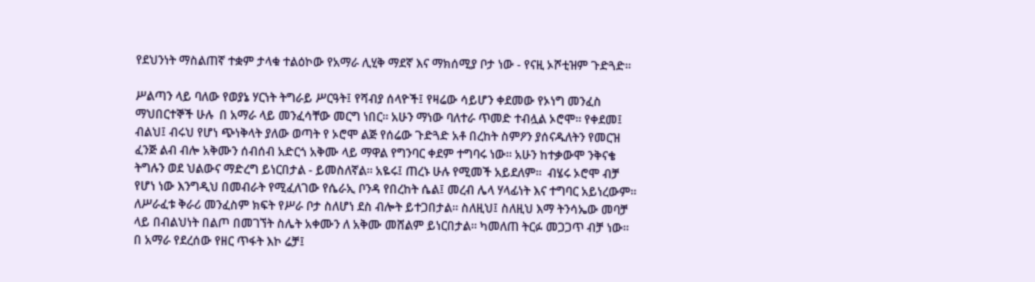የደህንነት ማስልጠኛ ተቋም ታላቁ ተልዕኮው የአማራ ሊሂቅ ማደኛ እና ማክሰሚያ ቦታ ነው - የናዚ ኦሾቲዝም ጉድጓድ።

ሥልጣን ላይ ባለው የወያኔ ሃርነት ትግራይ ሥርዓት፤ የሻብያ ሰላዮች፤ የዛሬው ሳይሆን ቀደመው የኦነግ መንፈስ ማህበርተኞች ሁሉ  በ አማራ ላይ መንፈሳቸው መርግ ነበር። አሁን ማነው ባለተራ ጥመድ ተብሏል ኦሮሞ። የቀደመ፤ ብልህ፤ ብሩህ የሆነ ጭነቅላት ያለው ወጣት የ ኦሮሞ ልጅ የሰሬው ጉድጓድ አቶ በረከት ስምዖን ያሰናዱለትን የመርዝ ፈንጅ ልብ ብሎ አቅሙን ሰብሰብ አድርጎ አቅሙ ላይ ማዋል የግንባር ቀደም ተግባሩ ነው። አሁን ከተቃውሞ ንቅናቄ ትግሉን ወደ ህልውና ማድረግ ይነርበታል - ይመስለኛል። አዬሩ፤ ጠረኑ ሁሉ የሚመች አይደለም።  ብሄሩ ኦሮሞ ብቻ የሆነ ነው እንግዲህ በመብራት የሚፈለገው የሴራኢ ቦንዳ የበረከት ሴል፤ መረብ ሌላ ሃላፊነት እና ተግባር አይነረውም። ለሥራፈቱ ቅራሪ መንፈስም ክፍት የሥራ ቦታ ስለሆነ ደስ ብሎት ይተጋበታል። ስለዚህ፤ ስለዚህ እማ ትንሳኤው መባቻ ላይ በብልህነት በልጦ በመገኘት ስሌት አቀሙን ለ አቅሙ መሸልም ይነርበታል። ካመለጠ ትርፉ መጋጋጥ ብቻ ነው።  በ አማራ የደረሰው የዘር ጥፋት እኮ ሬቻ፤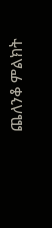ጨለንቆ ምልክት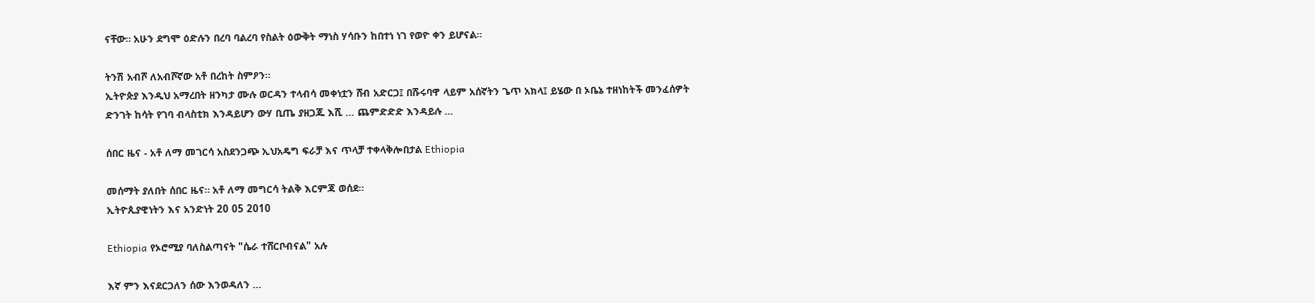ናቸው። አሁን ደግሞ ዕድሉን በረባ ባልረባ የስልት ዕውቅት ማነስ ሃሳቡን ከበተነ ነገ የወዮ ቀን ይሆናል።

ትንሽ አብሾ ለአብሾኛው አቶ በረከት ስምዖን።
ኢትዮጵያ እንዲህ አማረበት ዘንካታ ሙሉ ወርዳን ተላብሳ መቀነቷን ሸብ አድርጋ፤ በሹሩባዋ ላይም አሰኛትን ጌጥ አክላ፤ ይሄው በ ኦቤኔ ተዘነከትች መንፈሰዎት ድንገት ከሳት የገባ ብላስቲክ እንዳይሆን ውሃ ቢጤ ያዘጋጁ እሺ … ጨምድድድ እንዳይሉ …

ሰበር ዜና - አቶ ለማ መገርሳ አስደንጋጭ ኢህአዴግ ፍራቻ እና ጥላቻ ተቀላቅሎበታል Ethiopia

መሰማት ያለበት ሰበር ዜና። አቶ ለማ መግርሳ ትልቅ እርምጃ ወሰደ።
ኢትዮጲያዊነትን እና አንድነት 20 05 2010

Ethiopia የኦሮሚያ ባለስልጣናት "ሴራ ተሸርቦብናል" አሉ

እኛ ምን እናደርጋለን ሰው እንወዳለን …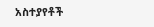አስተያየቶች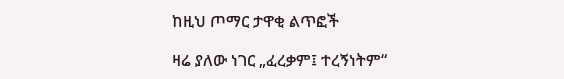ከዚህ ጦማር ታዋቂ ልጥፎች

ዛሬ ያለው ነገር „ፈረቃም፤ ተረኝነትም“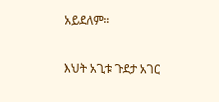አይደለም።

እህት አጊቱ ጉደታ አገር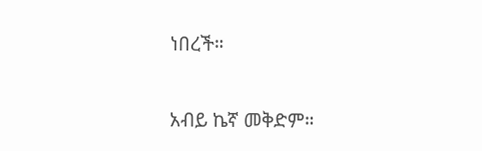ነበረች።

አብይ ኬኛ መቅድም።